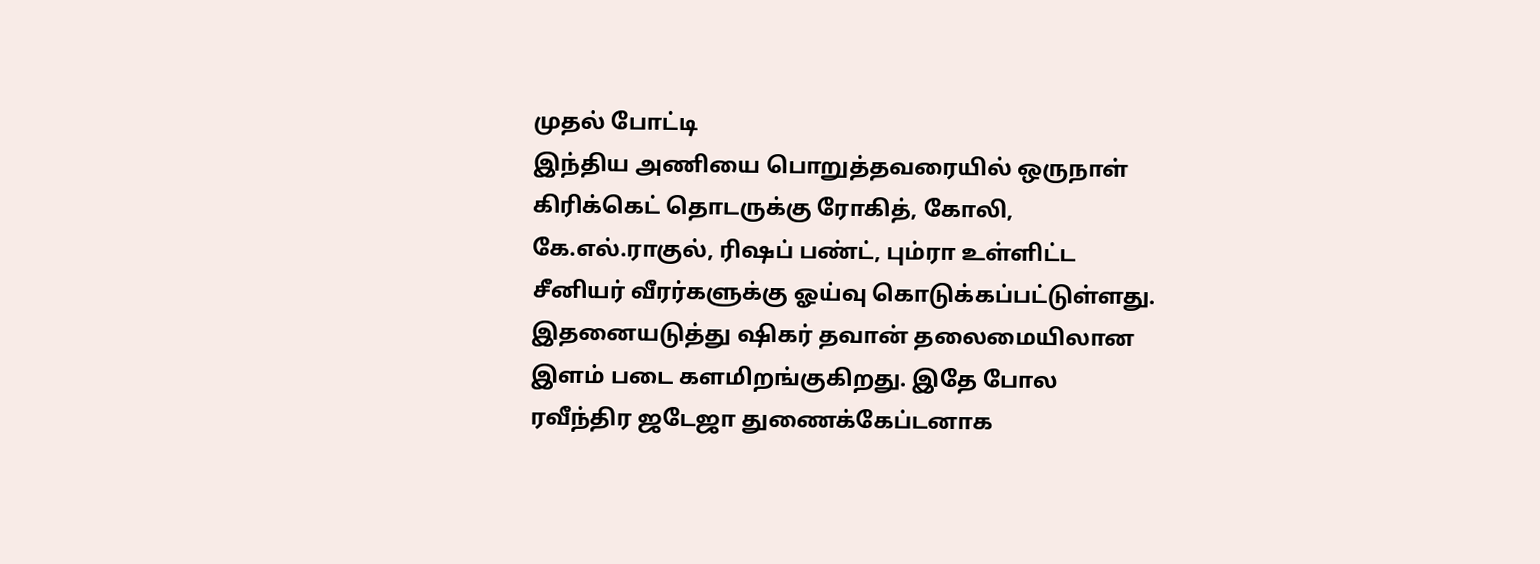முதல் போட்டி
இந்திய அணியை பொறுத்தவரையில் ஒருநாள் கிரிக்கெட் தொடருக்கு ரோகித், கோலி, கே.எல்.ராகுல், ரிஷப் பண்ட், பும்ரா உள்ளிட்ட சீனியர் வீரர்களுக்கு ஓய்வு கொடுக்கப்பட்டுள்ளது. இதனையடுத்து ஷிகர் தவான் தலைமையிலான இளம் படை களமிறங்குகிறது. இதே போல ரவீந்திர ஜடேஜா துணைக்கேப்டனாக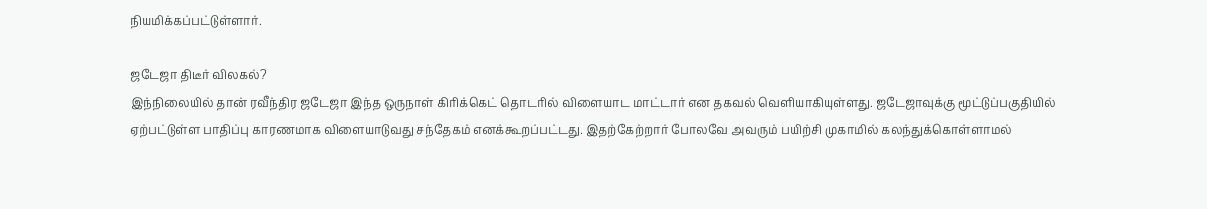நியமிக்கப்பட்டுள்ளார்.

ஜடேஜா திடீர் விலகல்?
இந்நிலையில் தான் ரவீந்திர ஜடேஜா இந்த ஒருநாள் கிரிக்கெட் தொடரில் விளையாட மாட்டார் என தகவல் வெளியாகியுள்ளது. ஜடேஜாவுக்கு மூட்டுப்பகுதியில் ஏற்பட்டுள்ள பாதிப்பு காரணமாக விளையாடுவது சந்தேகம் எனக்கூறப்பட்டது. இதற்கேற்றார் போலவே அவரும் பயிற்சி முகாமில் கலந்துக்கொள்ளாமல்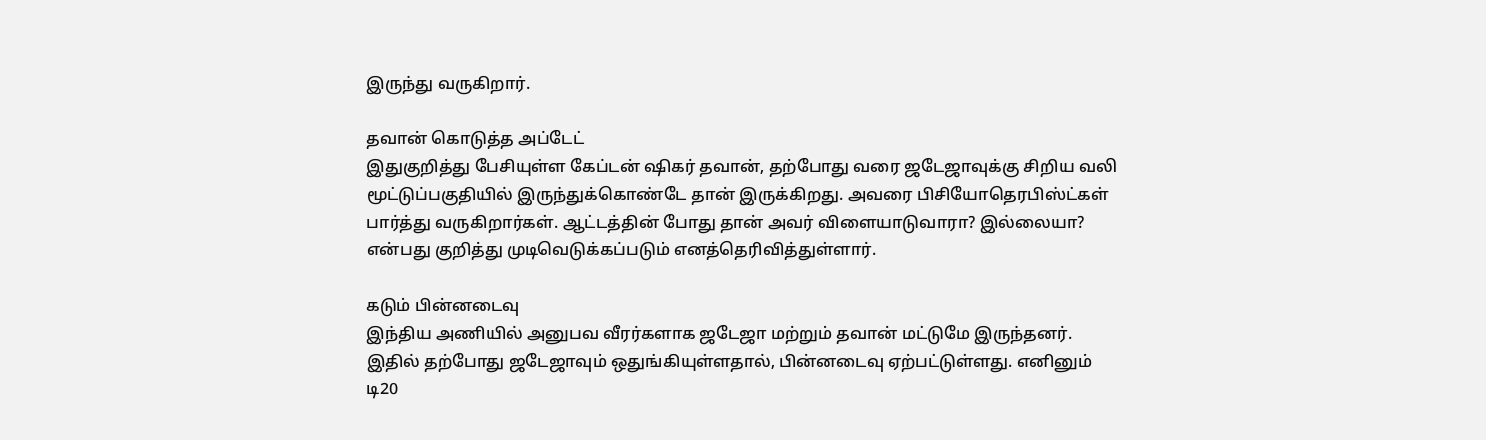இருந்து வருகிறார்.

தவான் கொடுத்த அப்டேட்
இதுகுறித்து பேசியுள்ள கேப்டன் ஷிகர் தவான், தற்போது வரை ஜடேஜாவுக்கு சிறிய வலி மூட்டுப்பகுதியில் இருந்துக்கொண்டே தான் இருக்கிறது. அவரை பிசியோதெரபிஸ்ட்கள் பார்த்து வருகிறார்கள். ஆட்டத்தின் போது தான் அவர் விளையாடுவாரா? இல்லையா? என்பது குறித்து முடிவெடுக்கப்படும் எனத்தெரிவித்துள்ளார்.

கடும் பின்னடைவு
இந்திய அணியில் அனுபவ வீரர்களாக ஜடேஜா மற்றும் தவான் மட்டுமே இருந்தனர். இதில் தற்போது ஜடேஜாவும் ஒதுங்கியுள்ளதால், பின்னடைவு ஏற்பட்டுள்ளது. எனினும் டி20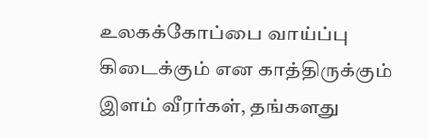உலகக்கோப்பை வாய்ப்பு கிடைக்கும் என காத்திருக்கும் இளம் வீரர்கள், தங்களது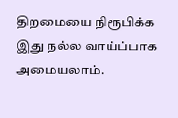திறமையை நிரூபிக்க இது நல்ல வாய்ப்பாக அமையலாம்.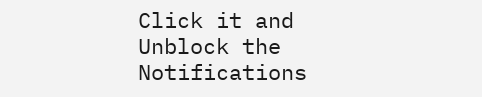Click it and Unblock the Notifications